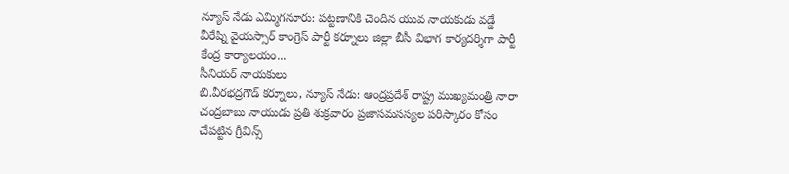న్యూస్ నేడు ఎమ్మిగనూరు: పట్టణానికి చెందిన యువ నాయకుడు వడ్డే వీరేష్ని వైయస్సార్ కాంగ్రెస్ పార్టీ కర్నూలు జిల్లా బీసీ విభాగ కార్యదర్శిగా పార్టీ కేంద్ర కార్యాలయం...
సీనియర్ నాయకులు
బి.వీరభద్రగౌడ్ కర్నూలు, న్యూస్ నేడు: ఆంద్రప్రదేశ్ రాష్ట్ర ముఖ్యమంత్రి నారా చంద్రబాబు నాయుడు ప్రతి శుక్రవారం ప్రజాసమసస్యల పరిస్కారం కోసం చేపట్టిన గ్రీవిన్స్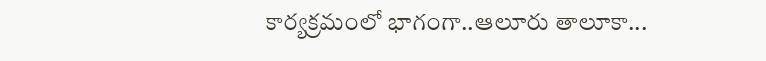కార్యక్రమంలో భాగంగా..ఆలూరు తాలూకా...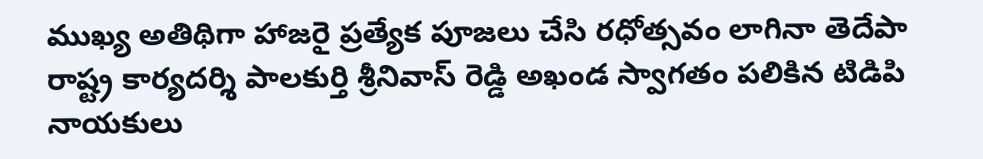ముఖ్య అతిథిగా హాజరై ప్రత్యేక పూజలు చేసి రధోత్సవం లాగినా తెదేపా రాష్ట్ర కార్యదర్శి పాలకుర్తి శ్రీనివాస్ రెడ్డి అఖండ స్వాగతం పలికిన టిడిపి నాయకులు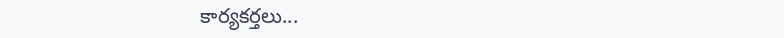కార్యకర్తలు...